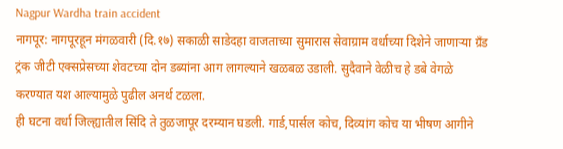Nagpur Wardha train accident
नागपूर: नागपूरहून मंगळवारी (दि.१७) सकाळी साडेदहा वाजताच्या सुमारास सेवाग्राम वर्धाच्या दिशेने जाणाऱ्या ग्रँड ट्रंक जीटी एक्सप्रेसच्या शेवटच्या दोन डब्यांना आग लागल्याने खळबळ उडाली. सुदैवाने वेळीच हे डबे वेगळे करण्यात यश आल्यामुळे पुढील अनर्थ टळला.
ही घटना वर्धा जिल्ह्यातील सिंदि ते तुळजापूर दरम्यान घडली. गार्ड,पार्सल कोच, दिव्यांग कोच या भीषण आगीने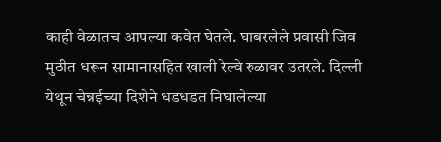काही वेळातच आपल्या कवेत घेतले. घाबरलेले प्रवासी जिव मुठीत धरून सामानासहित खाली रेल्वे रुळावर उतरले. दिल्ली येथून चेन्नईच्या दिशेने धडधडत निघालेल्या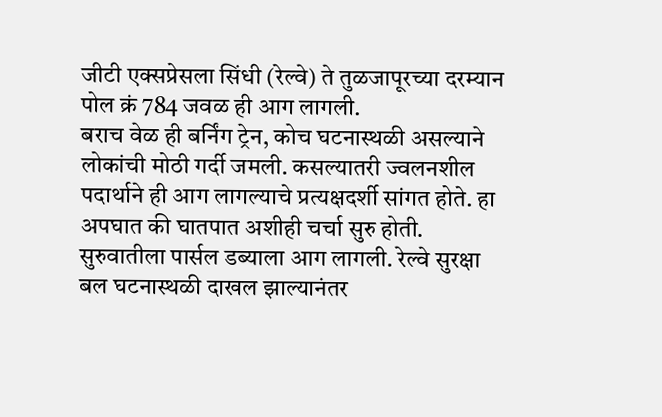जीटी एक्सप्रेसला सिंधी (रेल्वे) ते तुळजापूरच्या दरम्यान पोल क्रं 784 जवळ ही आग लागली.
बराच वेळ ही बर्निंग ट्रेन, कोच घटनास्थळी असल्याने लोकांची मोठी गर्दी जमली. कसल्यातरी ज्वलनशील पदार्थाने ही आग लागल्याचे प्रत्यक्षदर्शी सांगत होते. हा अपघात की घातपात अशीही चर्चा सुरु होती. सुरुवातीला पार्सल डब्याला आग लागली. रेल्वे सुरक्षा बल घटनास्थळी दाखल झाल्यानंतर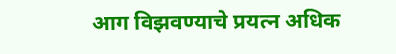आग विझवण्याचे प्रयत्न अधिक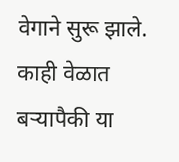वेगाने सुरू झाले. काही वेळात बऱ्यापैकी या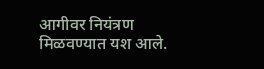आगीवर नियंत्रण मिळवण्यात यश आले.